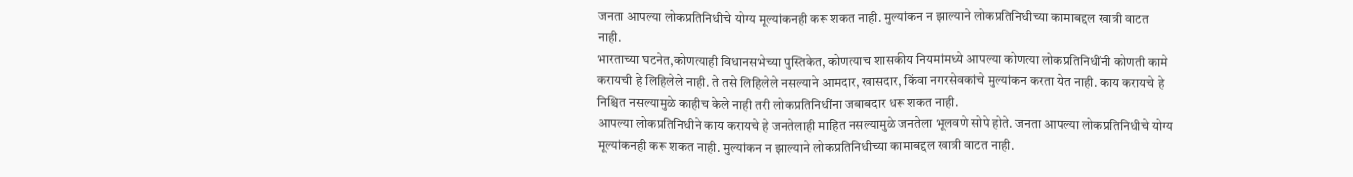जनता आपल्या लोकप्रतिनिधीचे योग्य मूल्यांकनही करू शकत नाही. मुल्यांकन न झाल्याने लोकप्रतिनिधीच्या कामाबद्दल खात्री वाटत नाही.
भारताच्या घटनेत,कोणत्याही विधानसभेच्या पुस्तिकेत, कोणत्याच शासकीय नियमांमध्ये आपल्या कोणत्या लोकप्रतिनिधींनी कोणती कामे करायची हे लिहिलेले नाही. ते तसे लिहिलेले नसल्याने आमदार, खासदार, किंवा नगरसेवकांचे मुल्यांकन करता येत नाही. काय करायचे हे निश्चित नसल्यामुळे काहीच केले नाही तरी लोकप्रतिनिधींना जबाबदार धरू शकत नाही.
आपल्या लोकप्रतिनिधीने काय करायचे हे जनतेलाही माहित नसल्यामुळे जनतेला भूलवणे सोपे होते. जनता आपल्या लोकप्रतिनिधीचे योग्य मूल्यांकनही करू शकत नाही. मुल्यांकन न झाल्याने लोकप्रतिनिधीच्या कामाबद्दल खात्री वाटत नाही.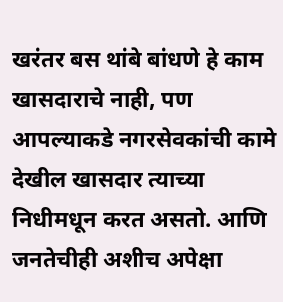खरंतर बस थांबे बांधणे हे काम खासदाराचे नाही, पण आपल्याकडे नगरसेवकांची कामे देखील खासदार त्याच्या निधीमधून करत असतो. आणि जनतेचीही अशीच अपेक्षा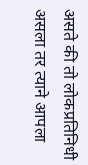असते की तो लोकप्रतिनिधी असला तर त्याने आपला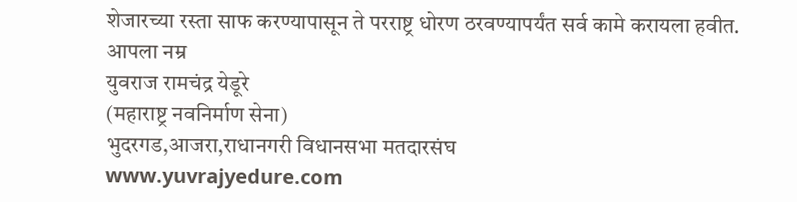शेजारच्या रस्ता साफ करण्यापासून ते परराष्ट्र धोरण ठरवण्यापर्यंत सर्व कामे करायला हवीत.
आपला नम्र
युवराज रामचंद्र येडूरे
(महाराष्ट्र नवनिर्माण सेना)
भुदरगड,आजरा,राधानगरी विधानसभा मतदारसंघ
www.yuvrajyedure.com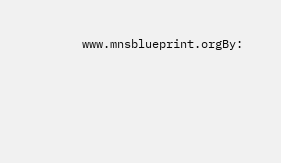www.mnsblueprint.orgBy: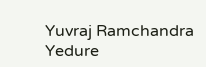Yuvraj Ramchandra Yedure